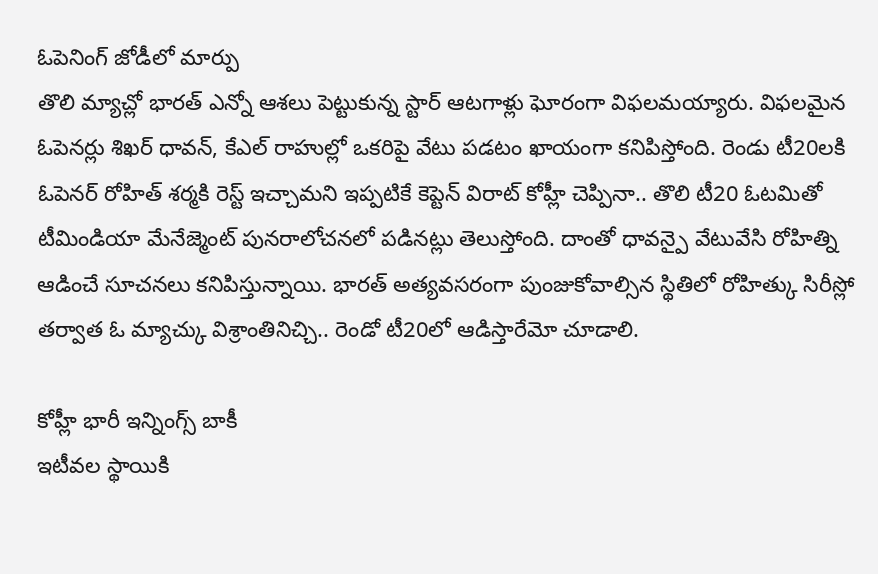ఓపెనింగ్ జోడీలో మార్పు
తొలి మ్యాచ్లో భారత్ ఎన్నో ఆశలు పెట్టుకున్న స్టార్ ఆటగాళ్లు ఘోరంగా విఫలమయ్యారు. విఫలమైన ఓపెనర్లు శిఖర్ ధావన్, కేఎల్ రాహుల్లో ఒకరిపై వేటు పడటం ఖాయంగా కనిపిస్తోంది. రెండు టీ20లకి ఓపెనర్ రోహిత్ శర్మకి రెస్ట్ ఇచ్చామని ఇప్పటికే కెప్టెన్ విరాట్ కోహ్లీ చెప్పినా.. తొలి టీ20 ఓటమితో టీమిండియా మేనేజ్మెంట్ పునరాలోచనలో పడినట్లు తెలుస్తోంది. దాంతో ధావన్పై వేటువేసి రోహిత్ని ఆడించే సూచనలు కనిపిస్తున్నాయి. భారత్ అత్యవసరంగా పుంజుకోవాల్సిన స్థితిలో రోహిత్కు సిరీస్లో తర్వాత ఓ మ్యాచ్కు విశ్రాంతినిచ్చి.. రెండో టీ20లో ఆడిస్తారేమో చూడాలి.

కోహ్లీ భారీ ఇన్నింగ్స్ బాకీ
ఇటీవల స్థాయికి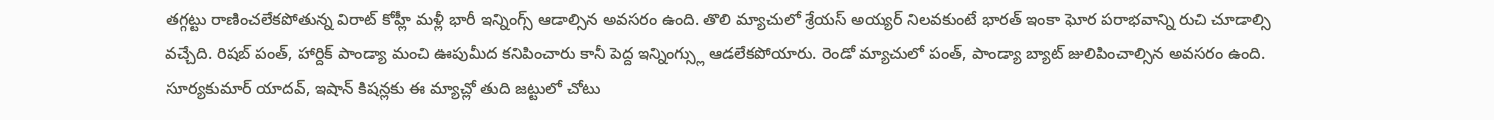తగ్గట్టు రాణించలేకపోతున్న విరాట్ కోహ్లీ మళ్లీ భారీ ఇన్నింగ్స్ ఆడాల్సిన అవసరం ఉంది. తొలి మ్యాచులో శ్రేయస్ అయ్యర్ నిలవకుంటే భారత్ ఇంకా ఘోర పరాభవాన్ని రుచి చూడాల్సి వచ్చేది. రిషబ్ పంత్, హార్దిక్ పాండ్యా మంచి ఊపుమీద కనిపించారు కానీ పెద్ద ఇన్నింగ్స్లు ఆడలేకపోయారు. రెండో మ్యాచులో పంత్, పాండ్యా బ్యాట్ జులిపించాల్సిన అవసరం ఉంది. సూర్యకుమార్ యాదవ్, ఇషాన్ కిషన్లకు ఈ మ్యాచ్లో తుది జట్టులో చోటు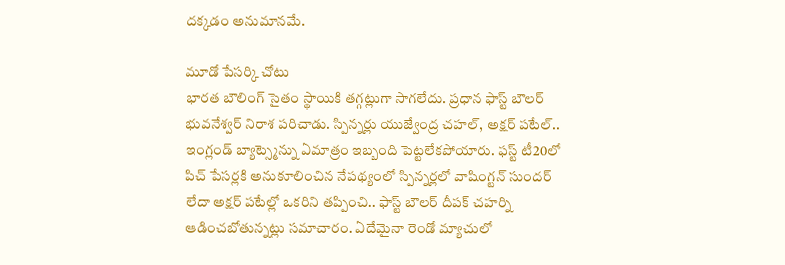దక్కడం అనుమానమే.

మూడో పేసర్కి చోటు
భారత బౌలింగ్ సైతం స్థాయికి తగ్గట్లుగా సాగలేదు. ప్రధాన ఫాస్ట్ బౌలర్ భువనేశ్వర్ నిరాశ పరిచాడు. స్పిన్నర్లు యుజ్వేంద్ర చహల్, అక్షర్ పటేల్.. ఇంగ్లండ్ బ్యాట్స్మెన్ను ఏమాత్రం ఇబ్బంది పెట్టలేకపోయారు. ఫస్ట్ టీ20లో పిచ్ పేసర్లకి అనుకూలించిన నేపథ్యంలో స్పిన్నర్లలో వాషింగ్టన్ సుందర్ లేదా అక్షర్ పటేల్లో ఒకరిని తప్పించి.. ఫాస్ట్ బౌలర్ దీపక్ చహర్ని ఆడించబోతున్నట్లు సమాచారం. ఏదేమైనా రెండో మ్యాచులో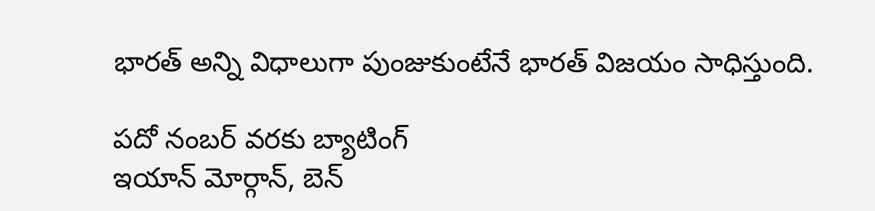భారత్ అన్ని విధాలుగా పుంజుకుంటేనే భారత్ విజయం సాధిస్తుంది.

పదో నంబర్ వరకు బ్యాటింగ్
ఇయాన్ మోర్గాన్, బెన్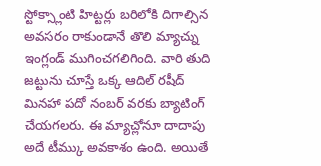స్టోక్స్లాంటి హిట్టర్లు బరిలోకి దిగాల్సిన అవసరం రాకుండానే తొలి మ్యాచ్ను ఇంగ్లండ్ ముగించగలిగింది. వారి తుది జట్టును చూస్తే ఒక్క ఆదిల్ రషీద్ మినహా పదో నంబర్ వరకు బ్యాటింగ్ చేయగలరు. ఈ మ్యాచ్లోనూ దాదాపు అదే టీమ్కు అవకాశం ఉంది. అయితే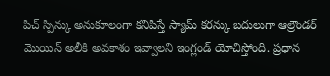పిచ్ స్పిన్కు అనుకూలంగా కనిపిస్తే స్యామ్ కరన్కు బదులుగా ఆల్రౌండర్ మొయిన్ అలీకి అవకాశం ఇవ్వాలని ఇంగ్లండ్ యోచిస్తోంది. ప్రధాన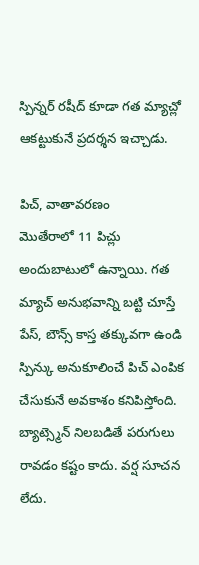స్పిన్నర్ రషీద్ కూడా గత మ్యాచ్లో ఆకట్టుకునే ప్రదర్శన ఇచ్చాడు.

పిచ్, వాతావరణం
మొతేరాలో 11 పిచ్లు అందుబాటులో ఉన్నాయి. గత మ్యాచ్ అనుభవాన్ని బట్టి చూస్తే పేస్, బౌన్స్ కాస్త తక్కువగా ఉండి స్పిన్కు అనుకూలించే పిచ్ ఎంపిక చేసుకునే అవకాశం కనిపిస్తోంది. బ్యాట్స్మెన్ నిలబడితే పరుగులు రావడం కష్టం కాదు. వర్ష సూచన లేదు.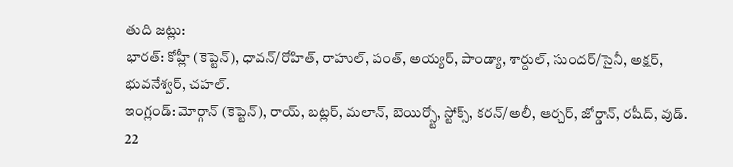తుది జట్లు:
భారత్: కోహ్లీ (కెప్టెన్), ధావన్/రోహిత్, రాహుల్, పంత్, అయ్యర్, పాండ్యా, శార్దుల్, సుందర్/సైనీ, అక్షర్, భువనేశ్వర్, చహల్.
ఇంగ్లండ్: మోర్గాన్ (కెప్టెన్), రాయ్, బట్లర్, మలాన్, బెయిర్స్టో, స్టోక్స్, కరన్/అలీ, ఆర్చర్, జోర్డాన్, రషీద్, వుడ్.
22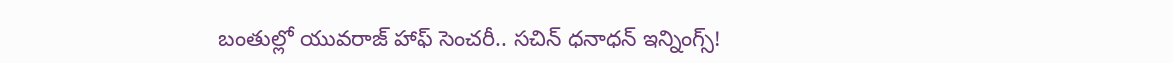బంతుల్లో యువరాజ్ హాఫ్ సెంచరీ.. సచిన్ ధనాధన్ ఇన్నింగ్స్!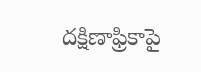దక్షిణాఫ్రికాపై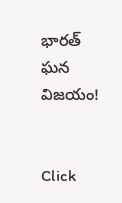భారత్ ఘన విజయం!


Click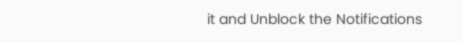it and Unblock the Notifications